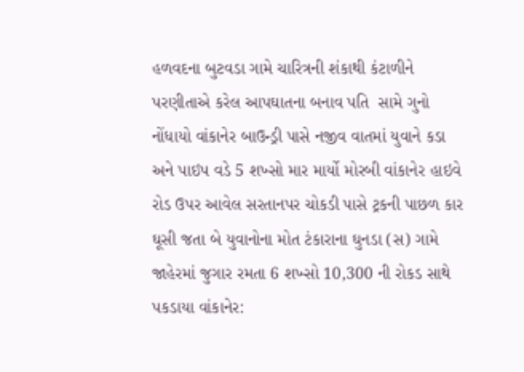હળવદના બુટવડા ગામે ચારિત્રની શંકાથી કંટાળીને પરણીતાએ કરેલ આપઘાતના બનાવ પતિ  સામે ગુનો નોંધાયો વાંકાનેર બાઉન્ડ્રી પાસે નજીવ વાતમાં યુવાને કડા અને પાઇપ વડે 5 શખ્સો માર માર્યો મોરબી વાંકાનેર હાઇવે રોડ ઉપર આવેલ સરતાનપર ચોકડી પાસે ટ્રકની પાછળ કાર ઘૂસી જતા બે યુવાનોના મોત ટંકારાના ઘુનડા (સ) ગામે જાહેરમાં જુગાર રમતા 6 શખ્સો 10,300 ની રોકડ સાથે પકડાયા વાંકાનેર: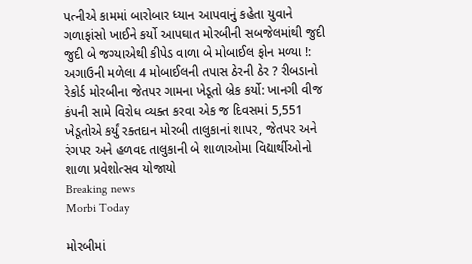પત્નીએ કામમાં બારોબાર ધ્યાન આપવાનું કહેતા યુવાને ગળાફાંસો ખાઈને કર્યો આપઘાત મોરબીની સબજેલમાંથી જુદી જુદી બે જગ્યાએથી કીપેડ વાળા બે મોબાઈલ ફોન મળ્યા !: અગાઉની મળેલા 4 મોબાઈલની તપાસ ઠેરની ઠેર ? રીબડાનો રેકોર્ડ મોરબીના જેતપર ગામના ખેડૂતો બ્રેક કર્યો: ખાનગી વીજ કંપની સામે વિરોધ વ્યક્ત કરવા એક જ દિવસમાં 5,551 ખેડૂતોએ કર્યું રક્તદાન મોરબી તાલુકાનાં શાપર, જેતપર અને રંગપર અને હળવદ તાલુકાની બે શાળાઓમા વિદ્યાર્થીઓનો શાળા પ્રવેશોત્સવ યોજાયો
Breaking news
Morbi Today

મોરબીમાં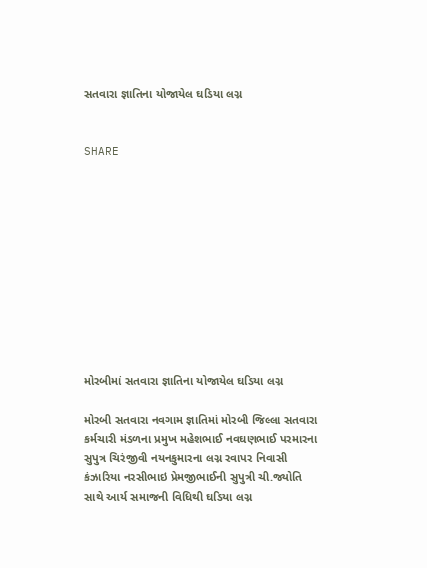સતવારા જ્ઞાતિના યોજાયેલ ઘડિયા લગ્ન


SHARE











મોરબીમાં સતવારા જ્ઞાતિના યોજાયેલ ઘડિયા લગ્ન

મોરબી સતવારા નવગામ જ્ઞાતિમાં મોરબી જિલ્લા સતવારા કર્મચારી મંડળના પ્રમુખ મહેશભાઈ નવઘણભાઈ પરમારના સુપુત્ર ચિરંજીવી નયનકુમારના લગ્ન રવાપર નિવાસી કંઝારિયા નરસીભાઇ પ્રેમજીભાઈની સુપુત્રી ચી.જ્યોતિ સાથે આર્ય સમાજની વિધિથી ઘડિયા લગ્ન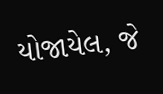યોજાયેલ, જે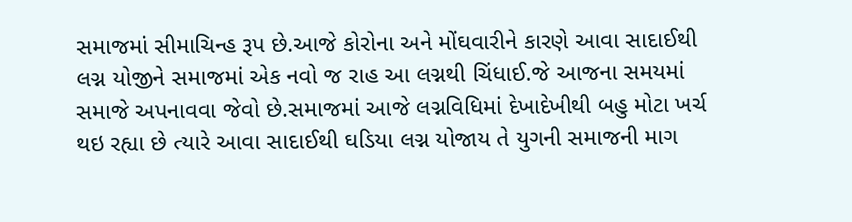સમાજમાં સીમાચિન્હ રૂપ છે.આજે કોરોના અને મોંઘવારીને કારણે આવા સાદાઈથી લગ્ન યોજીને સમાજમાં એક નવો જ રાહ આ લગ્નથી ચિંધાઈ.જે આજના સમયમાં સમાજે અપનાવવા જેવો છે.સમાજમાં આજે લગ્નવિધિમાં દેખાદેખીથી બહુ મોટા ખર્ચ થઇ રહ્યા છે ત્યારે આવા સાદાઈથી ઘડિયા લગ્ન યોજાય તે યુગની સમાજની માગ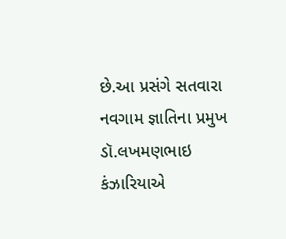છે.આ પ્રસંગે સતવારા નવગામ જ્ઞાતિના પ્રમુખ ડૉ.લખમણભાઇ કંઝારિયાએ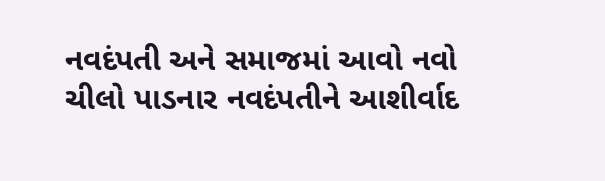નવદંપતી અને સમાજમાં આવો નવો ચીલો પાડનાર નવદંપતીને આશીર્વાદ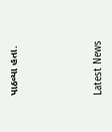પાઠવ્યા હતા.






Latest News